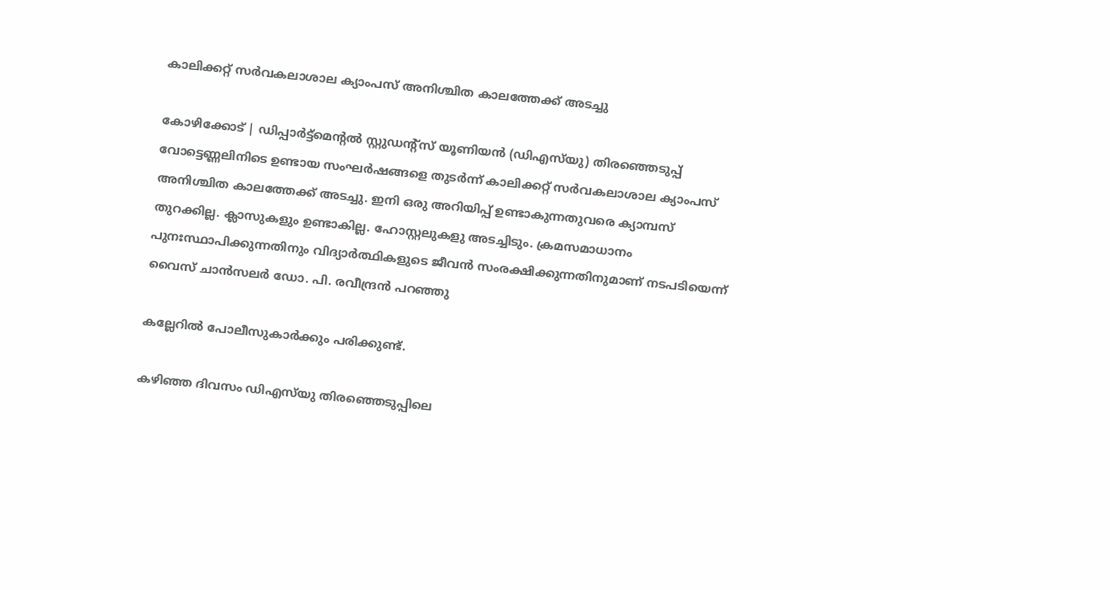കാലിക്കറ്റ് സര്‍വകലാശാല ക്യാംപസ് അനിശ്ചിത കാലത്തേക്ക്‌ അടച്ചു

കോഴിക്കോട് | ഡിപ്പാര്‍ട്ട്മെന്റല്‍ സ്റ്റുഡന്റ്സ് യൂണിയന്‍ (ഡിഎസ്‌യു) തിരഞ്ഞെടുപ്പ് വോട്ടെണ്ണലിനിടെ ഉണ്ടായ സംഘര്‍ഷങ്ങളെ തുടർന്ന് കാലിക്കറ്റ് സര്‍വകലാശാല ക്യാംപസ് അനിശ്ചിത കാലത്തേക്ക്‌ അടച്ചു. ഇനി ഒരു അറിയിപ്പ് ഉണ്ടാകുന്നതുവരെ ക്യാമ്പസ് തുറക്കില്ല. ക്ലാസുകളും ഉണ്ടാകില്ല. ഹോസ്റ്റലുകളു അടച്ചിടും. ക്രമസമാധാനം പുനഃസ്ഥാപിക്കുന്നതിനും വിദ്യാര്‍ത്ഥികളുടെ ജീവന്‍ സംരക്ഷിക്കുന്നതിനുമാണ് നടപടിയെന്ന് വൈസ് ചാന്‍സലര്‍ ഡോ. പി. രവീന്ദ്രന്‍ പറഞ്ഞു

കല്ലേറില്‍ പോലീസുകാര്‍ക്കും പരിക്കുണ്ട്.

കഴിഞ്ഞ ദിവസം ഡിഎസ്‌യു തിരഞ്ഞെടുപ്പിലെ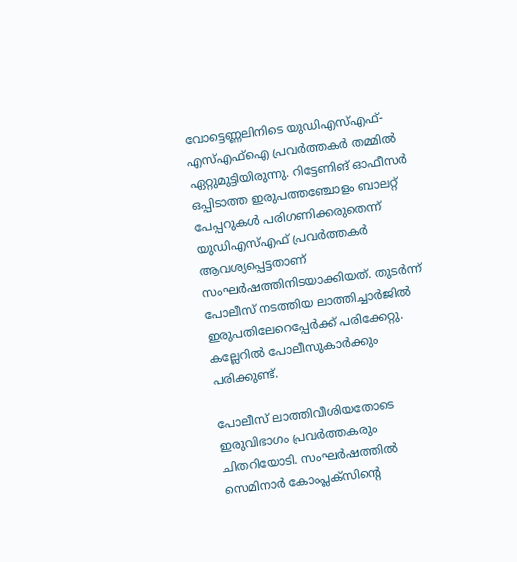വോട്ടെണ്ണലിനിടെ യുഡിഎസ്എഫ്-എസ്എഫ്ഐ പ്രവർത്തകർ തമ്മിൽ ഏറ്റുമുട്ടിയിരുന്നു. റിട്ടേണിങ് ഓഫീസര്‍ ഒപ്പിടാത്ത ഇരുപത്തഞ്ചോളം ബാലറ്റ് പേപ്പറുകള്‍ പരിഗണിക്കരുതെന്ന് യുഡിഎസ്എഫ് പ്രവര്‍ത്തകര്‍ ആവശ്യപ്പെട്ടതാണ് സംഘർഷത്തിനിടയാക്കിയത്. തുടർന്ന് പോലീസ് നടത്തിയ ലാത്തിച്ചാർജിൽ ഇരുപതിലേറെപ്പേര്‍ക്ക് പരിക്കേറ്റു. കല്ലേറില്‍ പോലീസുകാര്‍ക്കും പരിക്കുണ്ട്.

പോലീസ് ലാത്തിവീശിയതോടെ ഇരുവിഭാഗം പ്രവര്‍ത്തകരും ചിതറിയോടി. സംഘര്‍ഷത്തില്‍ സെമിനാര്‍ കോംപ്ലക്സിന്റെ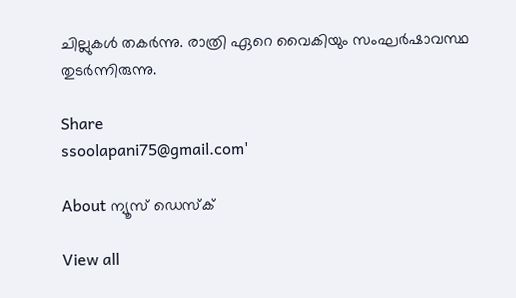ചില്ലുകള്‍ തകര്‍ന്നു. രാത്രി ഏറെ വൈകിയും സംഘര്‍ഷാവസ്ഥ തുടർന്നിരുന്നു.

Share
ssoolapani75@gmail.com'

About ന്യൂസ് ഡെസ്ക്

View all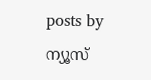posts by ന്യൂസ്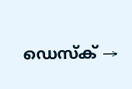ഡെസ്ക് →